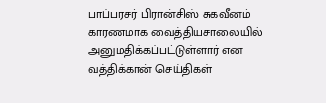பாப்பரசர் பிரான்சிஸ் சுகவீனம் காரணமாக வைத்தியசாலையில் அனுமதிக்கப்பட்டுள்ளார் என வத்திக்கான் செய்திகள்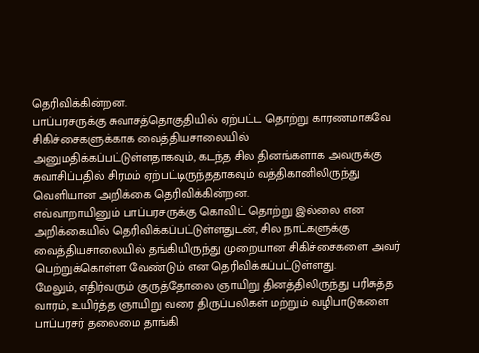தெரிவிக்கின்றன.
பாப்பரசருக்கு சுவாசத்தொகுதியில் ஏற்பட்ட தொற்று காரணமாகவே சிகிச்சைகளுக்காக வைத்தியசாலையில் அனுமதிக்கப்பட்டுள்ளதாகவும், கடந்த சில தினங்களாக அவருக்கு சுவாசிப்பதில் சிரமம் ஏற்பட்டிருந்ததாகவும் வத்திகானிலிருந்து வெளியான அறிக்கை தெரிவிக்கின்றன.
எவ்வாறாயினும் பாப்பரசருக்கு கொவிட் தொற்று இல்லை என அறிக்கையில் தெரிவிக்கப்பட்டுள்ளதுடன், சில நாட்களுக்கு வைத்தியசாலையில் தங்கியிருந்து முறையான சிகிச்சைகளை அவர் பெற்றுக்கொள்ள வேண்டும் என தெரிவிக்கப்பட்டுள்ளது.
மேலும், எதிர்வரும் குருத்தோலை ஞாயிறு தினத்திலிருந்து பரிசுத்த வாரம், உயிர்த்த ஞாயிறு வரை திருப்பலிகள் மற்றும் வழிபாடுகளை பாப்பரசர் தலைமை தாங்கி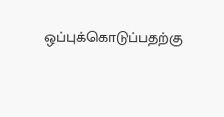ஒப்புக்கொடுப்பதற்கு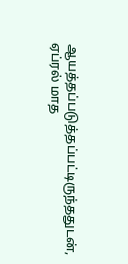ஆயத்தப்படுத்தப்பட்டிருந்ததுடன், ஏப்ரல் மாத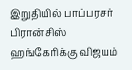இறுதியில் பாப்பரசர் பிரான்சிஸ் ஹங்கேரிக்கு விஜயம்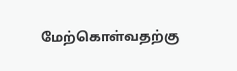மேற்கொள்வதற்கு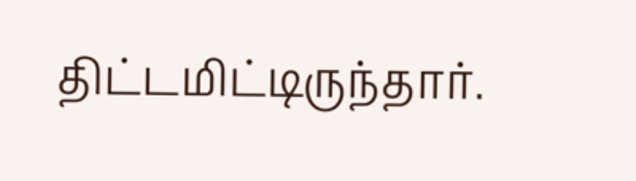திட்டமிட்டிருந்தார்.